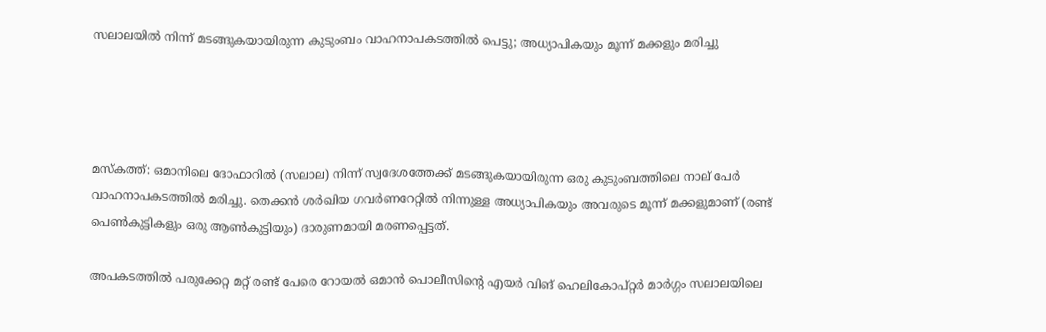സലാലയിൽ നിന്ന് മടങ്ങുകയായിരുന്ന കുടുംബം വാഹനാപകടത്തിൽ പെട്ടു; അധ്യാപികയും മൂന്ന് മക്കളും മരിച്ചു




മസ്കത്ത്: ഒമാനിലെ ദോഫാറിൽ (സലാല) നിന്ന് സ്വദേശത്തേക്ക് മടങ്ങുകയായിരുന്ന ഒരു കുടുംബത്തിലെ നാല് പേർ വാഹനാപകടത്തിൽ മരിച്ചു. തെക്കൻ ശർഖിയ ഗവർണറേറ്റിൽ നിന്നുള്ള അധ്യാപികയും അവരുടെ മൂന്ന് മക്കളുമാണ് (രണ്ട് പെൺകുട്ടികളും ഒരു ആൺകുട്ടിയും) ദാരുണമായി മരണപ്പെട്ടത്.

അപകടത്തിൽ പരുക്കേറ്റ മറ്റ് രണ്ട് പേരെ റോയൽ ഒമാൻ പൊലീസിന്റെ എയർ വിങ് ഹെലികോപ്റ്റർ മാർഗ്ഗം സലാലയിലെ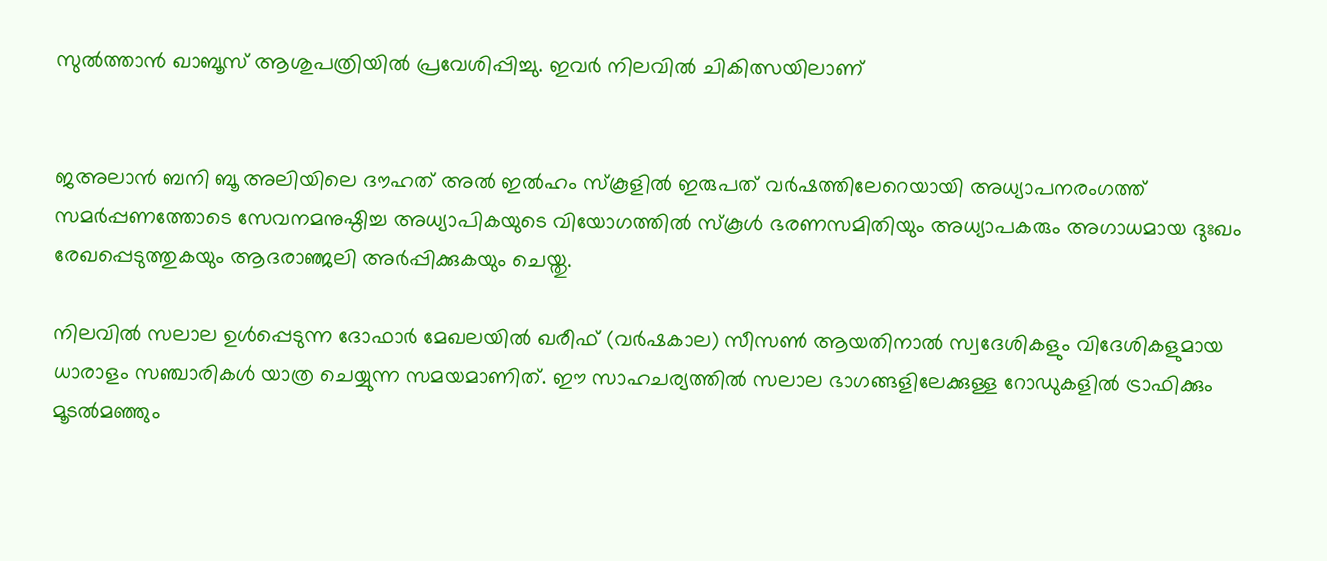സുൽത്താൻ ഖാബൂസ് ആശുപത്രിയിൽ പ്രവേശിപ്പിച്ചു. ഇവർ നിലവിൽ ചികിത്സയിലാണ്‌


ജഅലാൻ ബനി ബൂ അലിയിലെ ദൗഹത് അൽ ഇൽഹം സ്കൂളിൽ ഇരുപത് വർഷത്തിലേറെയായി അധ്യാപനരംഗത്ത് സമർപ്പണത്തോടെ സേവനമനുഷ്ഠിച്ച അധ്യാപികയുടെ വിയോഗത്തിൽ സ്കൂൾ ഭരണസമിതിയും അധ്യാപകരും അഗാധമായ ദുഃഖം രേഖപ്പെടുത്തുകയും ആദരാഞ്ജലി അർപ്പിക്കുകയും ചെയ്തു.

നിലവിൽ സലാല ഉൾപ്പെടുന്ന ദോഫാർ മേഖലയിൽ ഖരീഫ് (വർഷകാല) സീസൺ ആയതിനാൽ സ്വദേശികളും വിദേശികളുമായ ധാരാളം സഞ്ചാരികൾ യാത്ര ചെയ്യുന്ന സമയമാണിത്. ഈ സാഹചര്യത്തിൽ സലാല ഭാഗങ്ങളിലേക്കുള്ള റോഡുകളിൽ ട്രാഫിക്കും മൂടൽമഞ്ഞും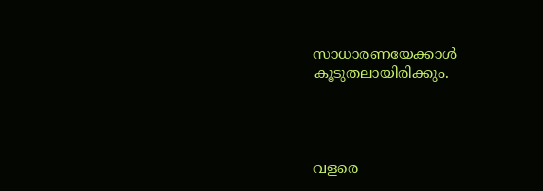സാധാരണയേക്കാൾ കൂടുതലായിരിക്കും.




വളരെ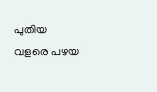പുതിയ വളരെ പഴയ